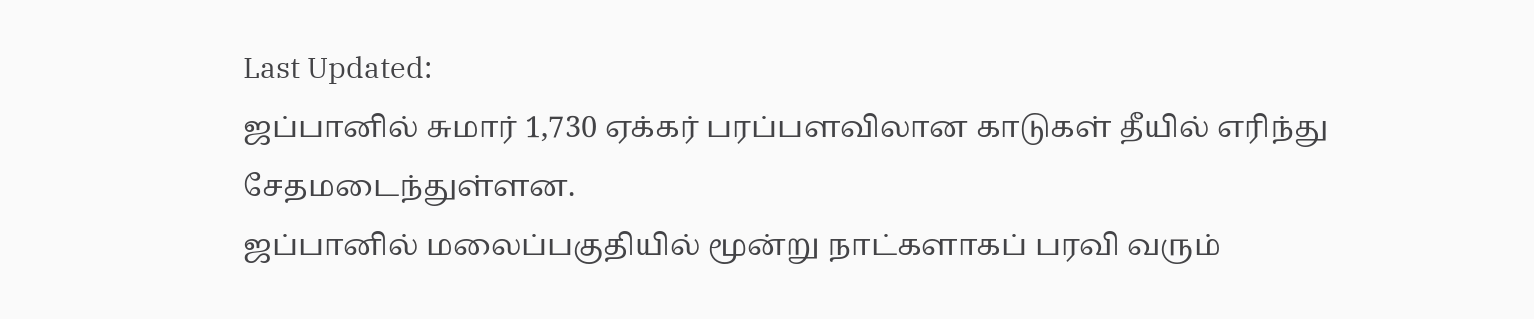Last Updated:
ஜப்பானில் சுமார் 1,730 ஏக்கர் பரப்பளவிலான காடுகள் தீயில் எரிந்து சேதமடைந்துள்ளன.
ஜப்பானில் மலைப்பகுதியில் மூன்று நாட்களாகப் பரவி வரும்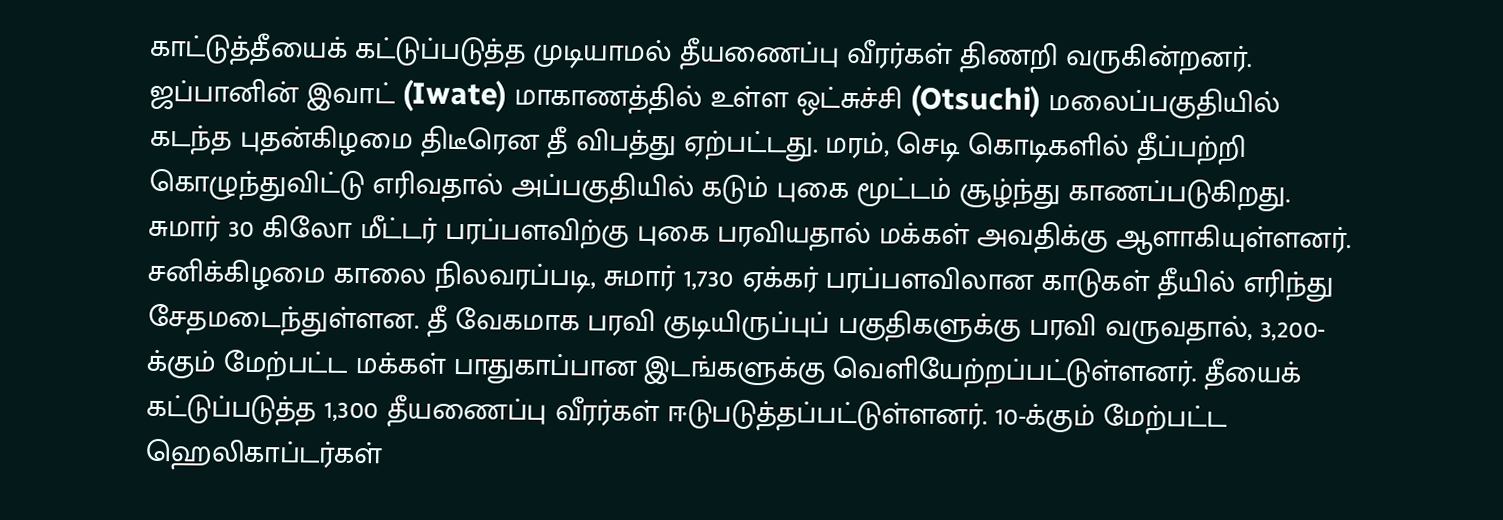காட்டுத்தீயைக் கட்டுப்படுத்த முடியாமல் தீயணைப்பு வீரர்கள் திணறி வருகின்றனர்.
ஜப்பானின் இவாட் (Iwate) மாகாணத்தில் உள்ள ஒட்சுச்சி (Otsuchi) மலைப்பகுதியில் கடந்த புதன்கிழமை திடீரென தீ விபத்து ஏற்பட்டது. மரம், செடி கொடிகளில் தீப்பற்றி கொழுந்துவிட்டு எரிவதால் அப்பகுதியில் கடும் புகை மூட்டம் சூழ்ந்து காணப்படுகிறது. சுமார் 30 கிலோ மீட்டர் பரப்பளவிற்கு புகை பரவியதால் மக்கள் அவதிக்கு ஆளாகியுள்ளனர்.
சனிக்கிழமை காலை நிலவரப்படி, சுமார் 1,730 ஏக்கர் பரப்பளவிலான காடுகள் தீயில் எரிந்து சேதமடைந்துள்ளன. தீ வேகமாக பரவி குடியிருப்புப் பகுதிகளுக்கு பரவி வருவதால், 3,200-க்கும் மேற்பட்ட மக்கள் பாதுகாப்பான இடங்களுக்கு வெளியேற்றப்பட்டுள்ளனர். தீயைக் கட்டுப்படுத்த 1,300 தீயணைப்பு வீரர்கள் ஈடுபடுத்தப்பட்டுள்ளனர். 10-க்கும் மேற்பட்ட ஹெலிகாப்டர்கள்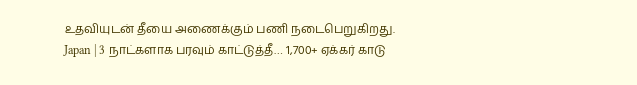உதவியுடன் தீயை அணைக்கும் பணி நடைபெறுகிறது.
Japan | 3 நாட்களாக பரவும் காட்டுத்தீ… 1,700+ ஏக்கர் காடு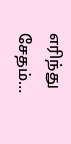எரிந்து சேதம்…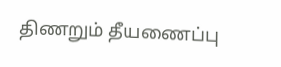திணறும் தீயணைப்பு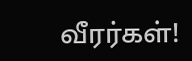வீரர்கள்!